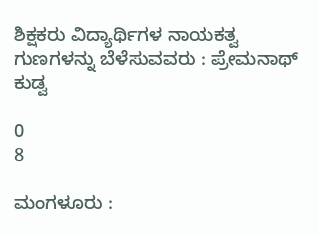ಶಿಕ್ಷಕರು ವಿದ್ಯಾರ್ಥಿಗಳ ನಾಯಕತ್ವ ಗುಣಗಳನ್ನು ಬೆಳೆಸುವವರು : ಪ್ರೇಮನಾಥ್ ಕುಡ್ವ

0
8

ಮಂಗಳೂರು :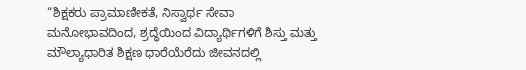“ಶಿಕ್ಷಕರು ಪ್ರಾಮಾಣೀಕತೆ, ನಿಸ್ವಾರ್ಥ ಸೇವಾ ಮನೋಭಾವದಿಂದ, ಶ್ರದ್ಧೆಯಿಂದ ವಿದ್ಯಾರ್ಥಿಗಳಿಗೆ ಶಿಸ್ತು ಮತ್ತು ಮೌಲ್ಯಾಧಾರಿತ ಶಿಕ್ಷಣ ಧಾರೆಯೆರೆದು ಜೀವನದಲ್ಲಿ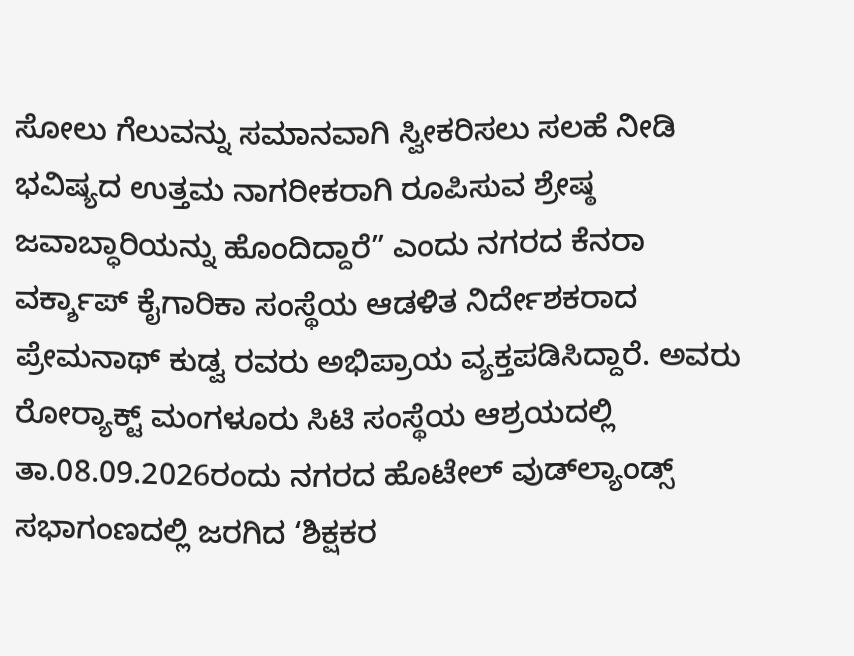ಸೋಲು ಗೆಲುವನ್ನು ಸಮಾನವಾಗಿ ಸ್ವೀಕರಿಸಲು ಸಲಹೆ ನೀಡಿ ಭವಿಷ್ಯದ ಉತ್ತಮ ನಾಗರೀಕರಾಗಿ ರೂಪಿಸುವ ಶ್ರೇಷ್ಠ ಜವಾಬ್ಧಾರಿಯನ್ನು ಹೊಂದಿದ್ದಾರೆ” ಎಂದು ನಗರದ ಕೆನರಾ ವರ್ಕ್ಶಾಪ್ ಕೈಗಾರಿಕಾ ಸಂಸ್ಥೆಯ ಆಡಳಿತ ನಿರ್ದೇಶಕರಾದ ಪ್ರೇಮನಾಥ್ ಕುಡ್ವ ರವರು ಅಭಿಪ್ರಾಯ ವ್ಯಕ್ತಪಡಿಸಿದ್ದಾರೆ. ಅವರು ರೋರ‍್ಯಾಕ್ಟ್ ಮಂಗಳೂರು ಸಿಟಿ ಸಂಸ್ಥೆಯ ಆಶ್ರಯದಲ್ಲಿ ತಾ.08.09.2026ರಂದು ನಗರದ ಹೊಟೇಲ್ ವುಡ್‌ಲ್ಯಾಂಡ್ಸ್ ಸಭಾಗಂಣದಲ್ಲಿ ಜರಗಿದ ‘ಶಿಕ್ಷಕರ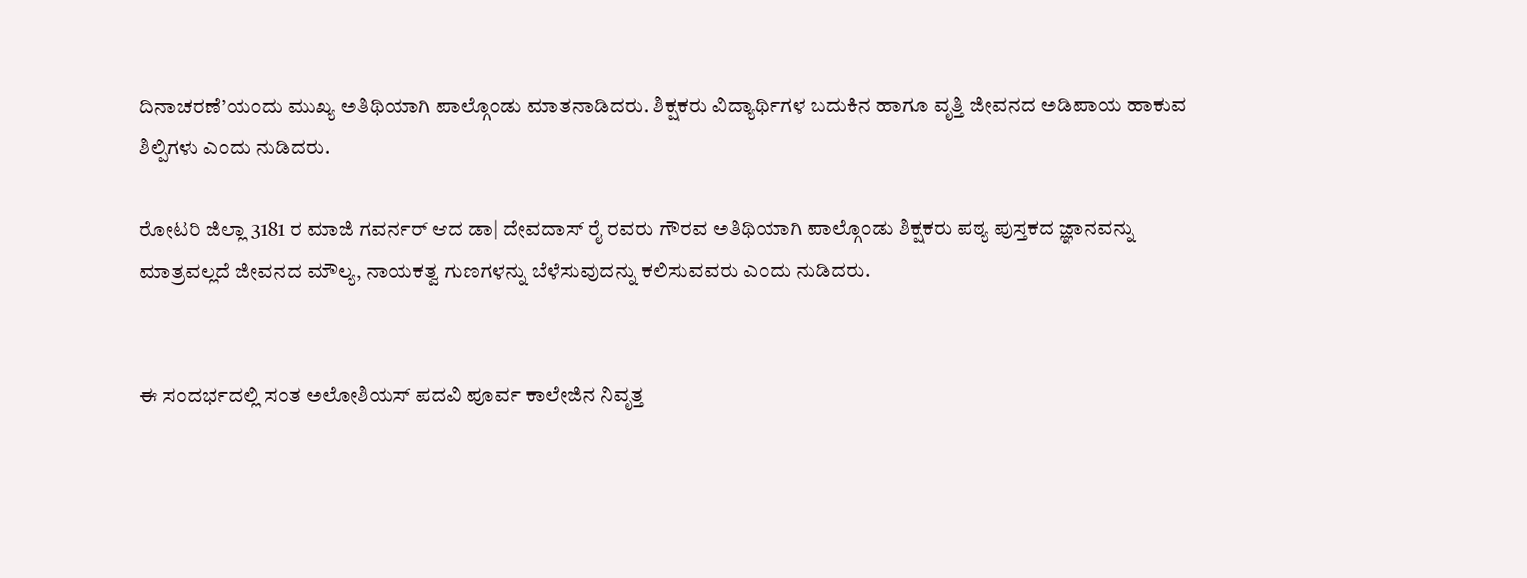ದಿನಾಚರಣೆ’ಯಂದು ಮುಖ್ಯ ಅತಿಥಿಯಾಗಿ ಪಾಲ್ಗೊಂಡು ಮಾತನಾಡಿದರು. ಶಿಕ್ಷಕರು ವಿದ್ಯಾರ್ಥಿಗಳ ಬದುಕಿನ ಹಾಗೂ ವೃತ್ತಿ ಜೀವನದ ಅಡಿಪಾಯ ಹಾಕುವ ಶಿಲ್ಪಿಗಳು ಎಂದು ನುಡಿದರು.

ರೋಟರಿ ಜಿಲ್ಲಾ 3181 ರ ಮಾಜಿ ಗವರ್ನರ್ ಆದ ಡಾ| ದೇವದಾಸ್ ರೈ ರವರು ಗೌರವ ಅತಿಥಿಯಾಗಿ ಪಾಲ್ಗೊಂಡು ಶಿಕ್ಷಕರು ಪಠ್ಯ ಪುಸ್ತಕದ ಜ್ಞಾನವನ್ನು ಮಾತ್ರವಲ್ಲದೆ ಜೀವನದ ಮೌಲ್ಯ, ನಾಯಕತ್ವ ಗುಣಗಳನ್ನು ಬೆಳೆಸುವುದನ್ನು ಕಲಿಸುವವರು ಎಂದು ನುಡಿದರು.


ಈ ಸಂದರ್ಭದಲ್ಲಿ ಸಂತ ಅಲೋಶಿಯಸ್ ಪದವಿ ಪೂರ್ವ ಕಾಲೇಜಿನ ನಿವೃತ್ತ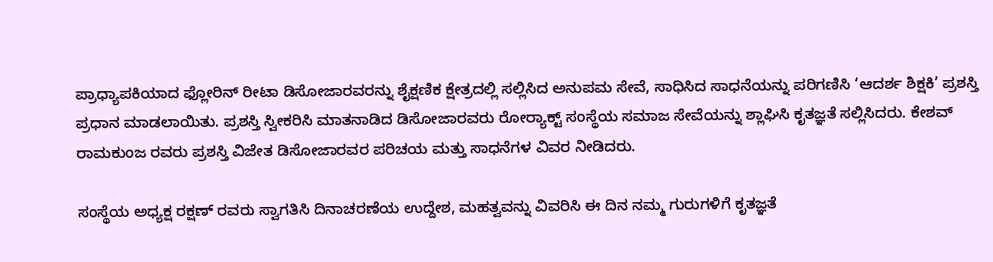ಪ್ರಾಧ್ಯಾಪಕಿಯಾದ ಫ್ಲೋರಿನ್ ರೀಟಾ ಡಿಸೋಜಾರವರನ್ನು ಶೈಕ್ಷಣಿಕ ಕ್ಷೇತ್ರದಲ್ಲಿ ಸಲ್ಲಿಸಿದ ಅನುಪಮ ಸೇವೆ, ಸಾಧಿಸಿದ ಸಾಧನೆಯನ್ನು ಪರಿಗಣಿಸಿ ‘ಆದರ್ಶ ಶಿಕ್ಷಕಿ’ ಪ್ರಶಸ್ತಿ ಪ್ರಧಾನ ಮಾಡಲಾಯಿತು. ಪ್ರಶಸ್ತಿ ಸ್ವೀಕರಿಸಿ ಮಾತನಾಡಿದ ಡಿಸೋಜಾರವರು ರೋರ‍್ಯಾಕ್ಟ್ ಸಂಸ್ಥೆಯ ಸಮಾಜ ಸೇವೆಯನ್ನು ಶ್ಲಾಘಿಸಿ ಕೃತಜ್ಞತೆ ಸಲ್ಲಿಸಿದರು. ಕೇಶವ್ ರಾಮಕುಂಜ ರವರು ಪ್ರಶಸ್ತಿ ವಿಜೇತ ಡಿಸೋಜಾರವರ ಪರಿಚಯ ಮತ್ತು ಸಾಧನೆಗಳ ವಿವರ ನೀಡಿದರು.

ಸಂಸ್ಥೆಯ ಅಧ್ಯಕ್ಷ ರಕ್ಷಣ್ ರವರು ಸ್ವಾಗತಿಸಿ ದಿನಾಚರಣೆಯ ಉದ್ದೇಶ, ಮಹತ್ವವನ್ನು ವಿವರಿಸಿ ಈ ದಿನ ನಮ್ಮ ಗುರುಗಳಿಗೆ ಕೃತಜ್ಞತೆ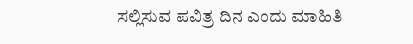ಸಲ್ಲಿಸುವ ಪವಿತ್ರ ದಿನ ಎಂದು ಮಾಹಿತಿ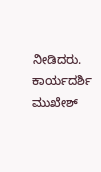ನೀಡಿದರು. ಕಾರ್ಯದರ್ಶಿ ಮುಖೇಶ್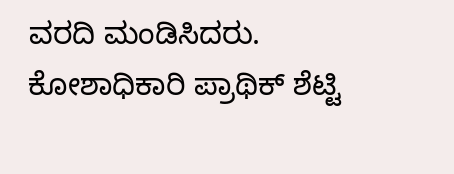ವರದಿ ಮಂಡಿಸಿದರು. ಕೋಶಾಧಿಕಾರಿ ಪ್ರಾಥಿಕ್ ಶೆಟ್ಟಿ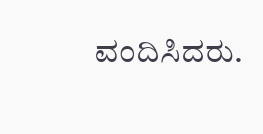ವಂದಿಸಿದರು.